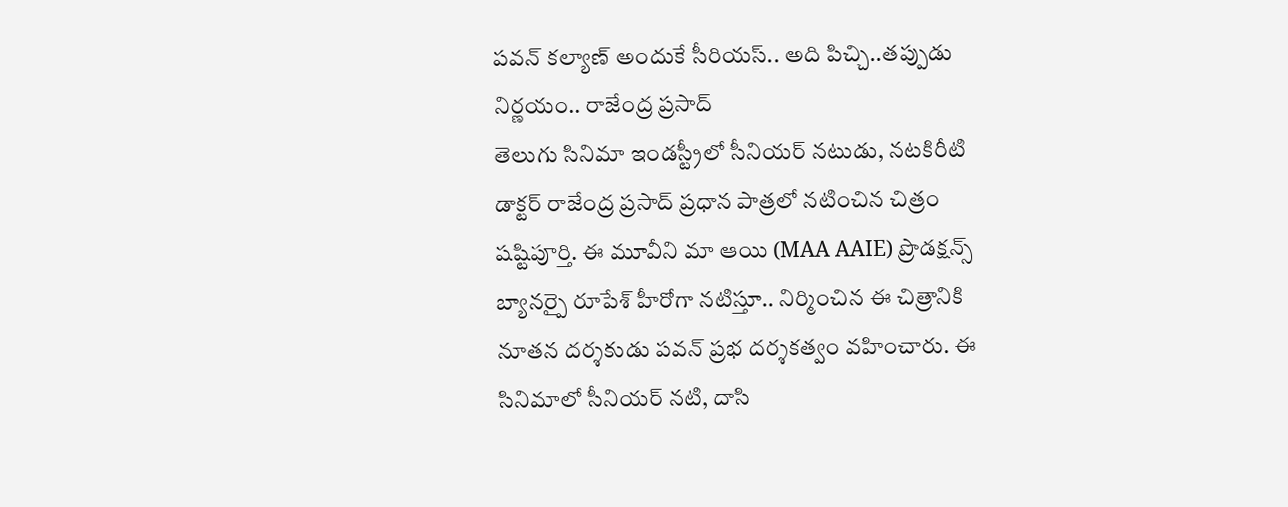పవన్ కల్యాణ్ అందుకే సీరియస్.. అది పిచ్చి..తప్పుడు నిర్ణయం.. రాజేంద్ర ప్రసాద్
తెలుగు సినిమా ఇండస్ట్రీలో సీనియర్ నటుడు, నటకిరీటి డాక్టర్ రాజేంద్ర ప్రసాద్ ప్రధాన పాత్రలో నటించిన చిత్రం షష్టిపూర్తి. ఈ మూవీని మా ఆయి (MAA AAIE) ప్రొడక్షన్స్ బ్యానర్పై రూపేశ్ హీరోగా నటిస్తూ.. నిర్మించిన ఈ చిత్రానికి నూతన దర్శకుడు పవన్ ప్రభ దర్శకత్వం వహించారు. ఈ సినిమాలో సీనియర్ నటి, దాసి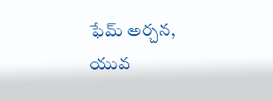ఫేమ్ అర్చన, యువ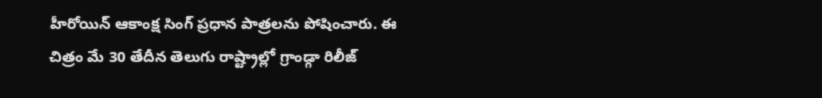హీరోయిన్ ఆకాంక్ష సింగ్ ప్రధాన పాత్రలను పోషించారు. ఈ చిత్రం మే 30 తేదీన తెలుగు రాష్ట్రాల్లో గ్రాండ్గా రిలీజ్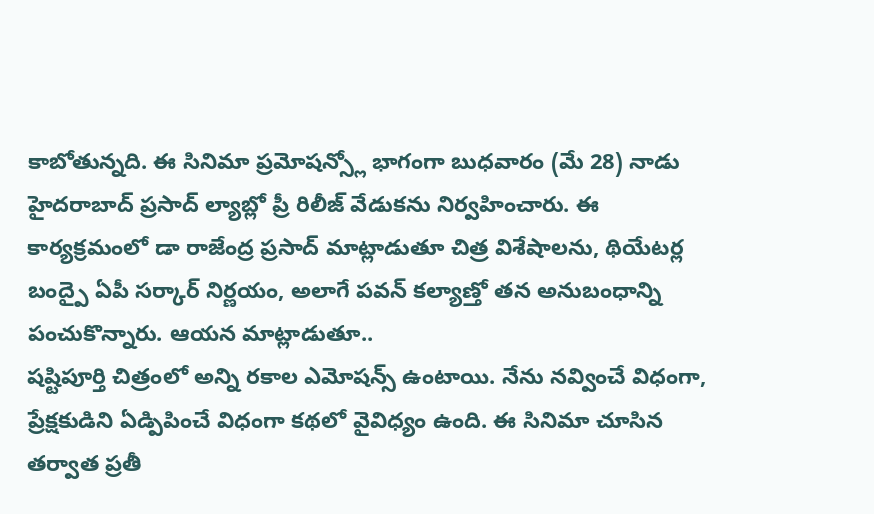కాబోతున్నది. ఈ సినిమా ప్రమోషన్స్లో భాగంగా బుధవారం (మే 28) నాడు హైదరాబాద్ ప్రసాద్ ల్యాబ్లో ప్రీ రిలీజ్ వేడుకను నిర్వహించారు. ఈ కార్యక్రమంలో డా రాజేంద్ర ప్రసాద్ మాట్లాడుతూ చిత్ర విశేషాలను, థియేటర్ల బంద్పై ఏపీ సర్కార్ నిర్ణయం, అలాగే పవన్ కల్యాణ్తో తన అనుబంధాన్ని పంచుకొన్నారు. ఆయన మాట్లాడుతూ..
షష్టిపూర్తి చిత్రంలో అన్ని రకాల ఎమోషన్స్ ఉంటాయి. నేను నవ్వించే విధంగా, ప్రేక్షకుడిని ఏడ్పిపించే విధంగా కథలో వైవిధ్యం ఉంది. ఈ సినిమా చూసిన తర్వాత ప్రతీ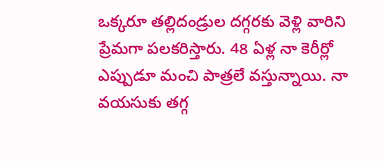ఒక్కరూ తల్లిదండ్రుల దగ్గరకు వెళ్లి వారిని ప్రేమగా పలకరిస్తారు. 48 ఏళ్ల నా కెరీర్లో ఎప్పుడూ మంచి పాత్రలే వస్తున్నాయి. నా వయసుకు తగ్గ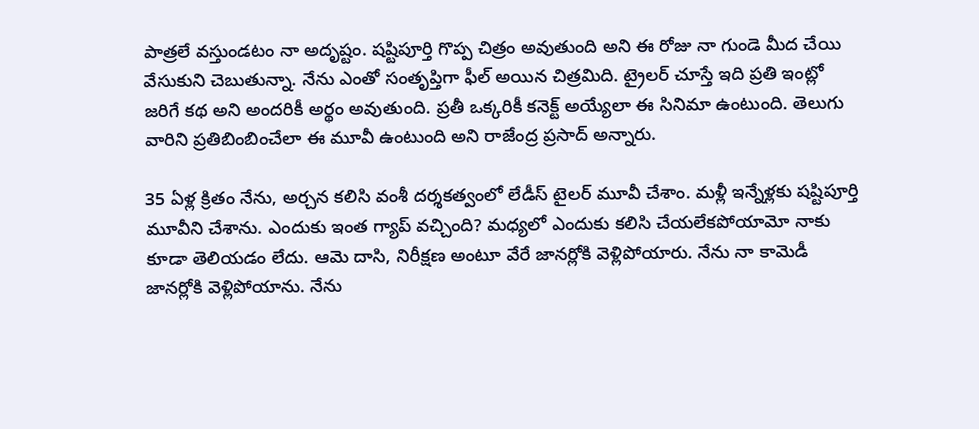పాత్రలే వస్తుండటం నా అదృష్టం. షష్టిపూర్తి గొప్ప చిత్రం అవుతుంది అని ఈ రోజు నా గుండె మీద చేయి వేసుకుని చెబుతున్నా. నేను ఎంతో సంతృప్తిగా ఫీల్ అయిన చిత్రమిది. ట్రైలర్ చూస్తే ఇది ప్రతి ఇంట్లో జరిగే కథ అని అందరికీ అర్థం అవుతుంది. ప్రతీ ఒక్కరికీ కనెక్ట్ అయ్యేలా ఈ సినిమా ఉంటుంది. తెలుగు వారిని ప్రతిబింబించేలా ఈ మూవీ ఉంటుంది అని రాజేంద్ర ప్రసాద్ అన్నారు.

35 ఏళ్ల క్రితం నేను, అర్చన కలిసి వంశీ దర్శకత్వంలో లేడీస్ టైలర్ మూవీ చేశాం. మళ్లీ ఇన్నేళ్లకు షష్టిపూర్తి మూవీని చేశాను. ఎందుకు ఇంత గ్యాప్ వచ్చింది? మధ్యలో ఎందుకు కలిసి చేయలేకపోయామో నాకు కూడా తెలియడం లేదు. ఆమె దాసి, నిరీక్షణ అంటూ వేరే జానర్లోకి వెళ్లిపోయారు. నేను నా కామెడీ జానర్లోకి వెళ్లిపోయాను. నేను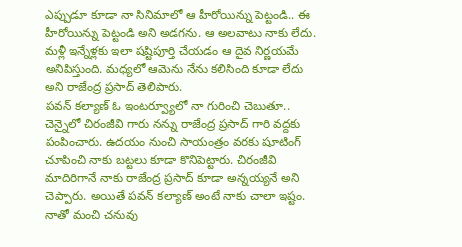ఎప్పుడూ కూడా నా సినిమాలో ఆ హీరోయిన్ను పెట్టండి.. ఈ హీరోయిన్ను పెట్టండి అని అడగను. ఆ అలవాటు నాకు లేదు. మళ్లీ ఇన్నేళ్లకు ఇలా షష్టిపూర్తి చేయడం ఆ దైవ నిర్ణయమే అనిపిస్తుంది. మధ్యలో ఆమెను నేను కలిసింది కూడా లేదు అని రాజేంద్ర ప్రసాద్ తెలిపారు.
పవన్ కల్యాణ్ ఓ ఇంటర్వ్యూలో నా గురించి చెబుతూ.. చెన్నైలో చిరంజీవి గారు నన్ను రాజేంద్ర ప్రసాద్ గారి వద్దకు పంపించారు. ఉదయం నుంచి సాయంత్రం వరకు షూటింగ్ చూపించి నాకు బట్టలు కూడా కొనిపెట్టారు. చిరంజీవి మాదిరిగానే నాకు రాజేంద్ర ప్రసాద్ కూడా అన్నయ్యనే అని చెప్పారు. అయితే పవన్ కల్యాణ్ అంటే నాకు చాలా ఇష్టం. నాతో మంచి చనువు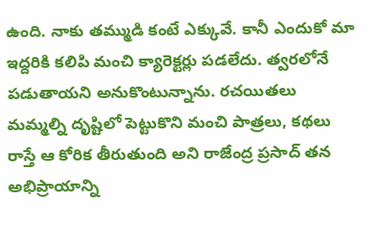ఉంది. నాకు తమ్ముడి కంటే ఎక్కువే. కానీ ఎందుకో మా ఇద్దరికి కలిపి మంచి క్యారెక్టర్లు పడలేదు. త్వరలోనే పడుతాయని అనుకొంటున్నాను. రచయితలు మమ్మల్ని దృష్టిలో పెట్టుకొని మంచి పాత్రలు, కథలు రాస్తే ఆ కోరిక తీరుతుంది అని రాజేంద్ర ప్రసాద్ తన అభిప్రాయాన్ని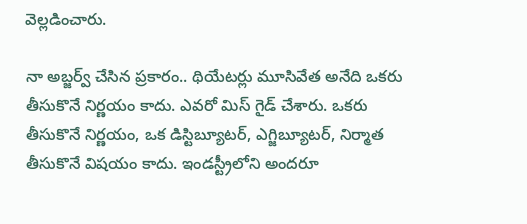వెల్లడించారు.

నా అబ్జర్వ్ చేసిన ప్రకారం.. థియేటర్లు మూసివేత అనేది ఒకరు తీసుకొనే నిర్ణయం కాదు. ఎవరో మిస్ గైడ్ చేశారు. ఒకరు తీసుకొనే నిర్ణయం, ఒక డిస్టిబ్యూటర్, ఎగ్జిబ్యూటర్, నిర్మాత తీసుకొనే విషయం కాదు. ఇండస్ట్రీలోని అందరూ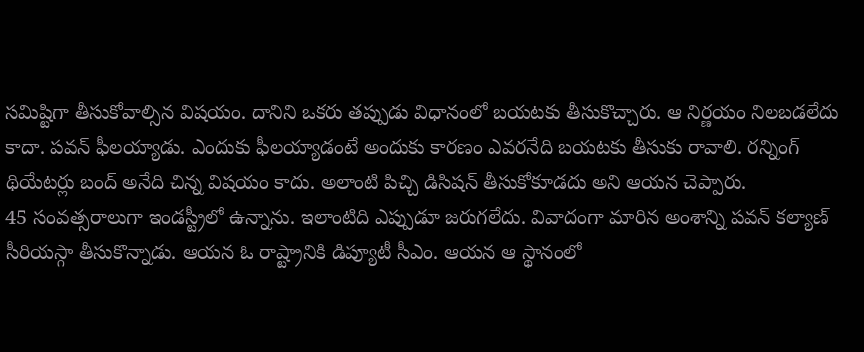సమిష్టిగా తీసుకోవాల్సిన విషయం. దానిని ఒకరు తప్పుడు విధానంలో బయటకు తీసుకొచ్చారు. ఆ నిర్ణయం నిలబడలేదు కాదా. పవన్ ఫీలయ్యాడు. ఎందుకు ఫీలయ్యాడంటే అందుకు కారణం ఎవరనేది బయటకు తీసుకు రావాలి. రన్నింగ్ థియేటర్లు బంద్ అనేది చిన్న విషయం కాదు. అలాంటి పిచ్చి డిసిషన్ తీసుకోకూడదు అని ఆయన చెప్పారు.
45 సంవత్సరాలుగా ఇండస్ట్రీలో ఉన్నాను. ఇలాంటిది ఎప్పుడూ జరుగలేదు. వివాదంగా మారిన అంశాన్ని పవన్ కల్యాణ్ సీరియస్గా తీసుకొన్నాడు. ఆయన ఓ రాష్ట్రానికి డిప్యూటీ సీఎం. ఆయన ఆ స్థానంలో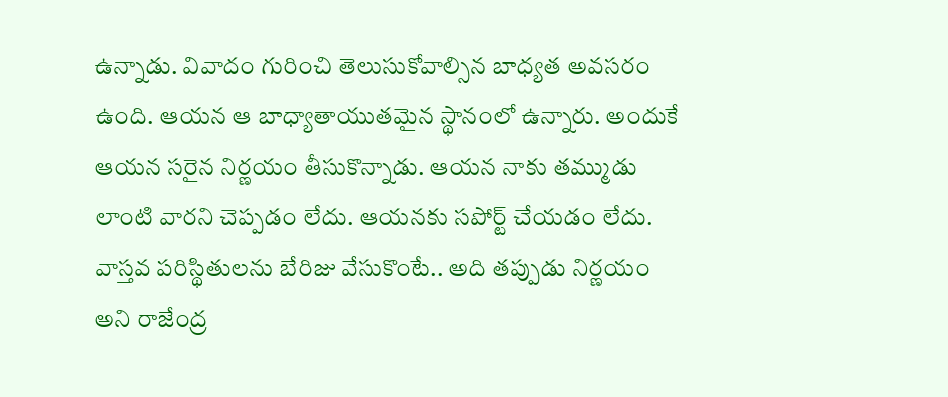ఉన్నాడు. వివాదం గురించి తెలుసుకోవాల్సిన బాధ్యత అవసరం ఉంది. ఆయన ఆ బాధ్యాతాయుతమైన స్థానంలో ఉన్నారు. అందుకే ఆయన సరైన నిర్ణయం తీసుకొన్నాడు. ఆయన నాకు తమ్ముడు లాంటి వారని చెప్పడం లేదు. ఆయనకు సపోర్ట్ చేయడం లేదు. వాస్తవ పరిస్థితులను బేరిజు వేసుకొంటే.. అది తప్పుడు నిర్ణయం అని రాజేంద్ర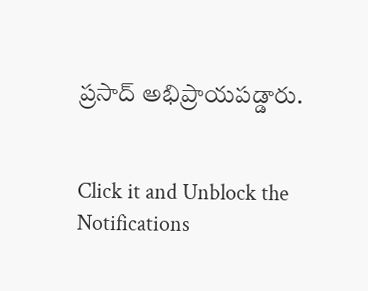ప్రసాద్ అభిప్రాయపడ్డారు.


Click it and Unblock the Notifications